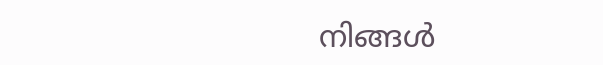നിങ്ങള്‍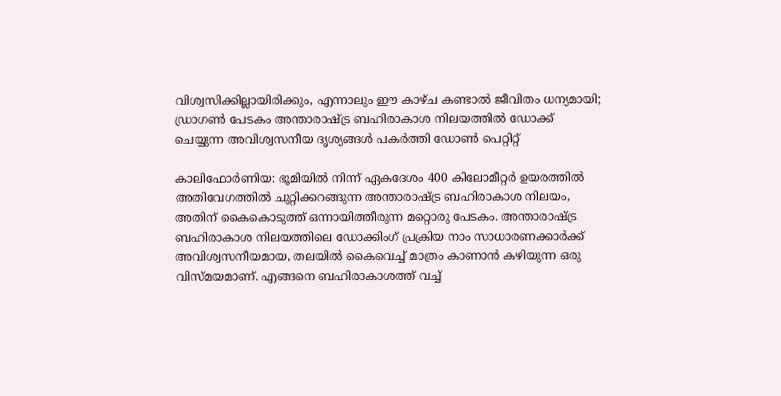വിശ്വസിക്കില്ലായിരിക്കും, എന്നാലും ഈ കാഴ്ച കണ്ടാല്‍ ജീവിതം ധന്യമായി; ഡ്രാഗൺ പേടകം അന്താരാഷ്ട്ര ബഹിരാകാശ നിലയത്തിൽ ഡോക്ക് ചെയ്യുന്ന അവിശ്വസനീയ ദൃശ്യങ്ങള്‍ പകര്‍ത്തി ഡോണ്‍ പെറ്റിറ്റ്

കാലിഫോര്‍ണിയ: ഭൂമിയില്‍ നിന്ന് ഏകദേശം 400 കിലോമീറ്റര്‍ ഉയരത്തില്‍ അതിവേഗത്തില്‍ ചുറ്റിക്കറങ്ങുന്ന അന്താരാഷ്ട്ര ബഹിരാകാശ നിലയം, അതിന് കൈകൊടുത്ത് ഒന്നായിത്തീരുന്ന മറ്റൊരു പേടകം. അന്താരാഷ്ട്ര ബഹിരാകാശ നിലയത്തിലെ ഡോക്കിംഗ് പ്രക്രിയ നാം സാധാരണക്കാര്‍ക്ക് അവിശ്വസനീയമായ, തലയില്‍ കൈവെച്ച് മാത്രം കാണാന്‍ കഴിയുന്ന ഒരു വിസ്മയമാണ്. എങ്ങനെ ബഹിരാകാശത്ത് വച്ച്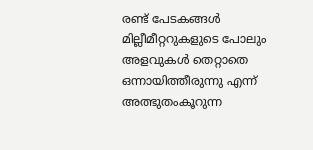രണ്ട് പേടകങ്ങള്‍ മില്ലീമീറ്ററുകളുടെ പോലും അളവുകള്‍ തെറ്റാതെ ഒന്നായിത്തീരുന്നു എന്ന് അത്ഭുതംകൂറുന്ന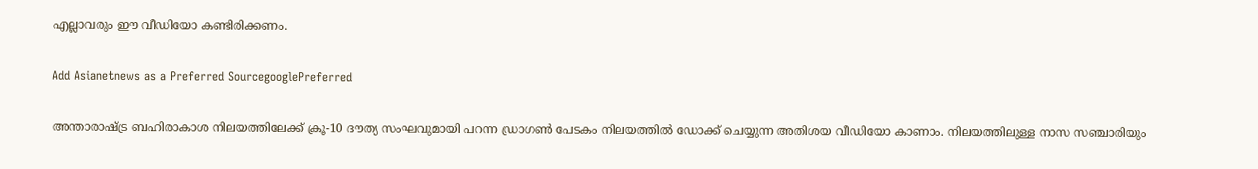എല്ലാവരും ഈ വീഡിയോ കണ്ടിരിക്കണം.

Add Asianetnews as a Preferred SourcegooglePreferred

അന്താരാഷ്ട്ര ബഹിരാകാശ നിലയത്തിലേക്ക് ക്രൂ-10 ദൗത്യ സംഘവുമായി പറന്ന ഡ്രാഗണ്‍ പേടകം നിലയത്തില്‍ ഡോക്ക് ചെയ്യുന്ന അതിശയ വീഡിയോ കാണാം. നിലയത്തിലുള്ള നാസ സഞ്ചാരിയും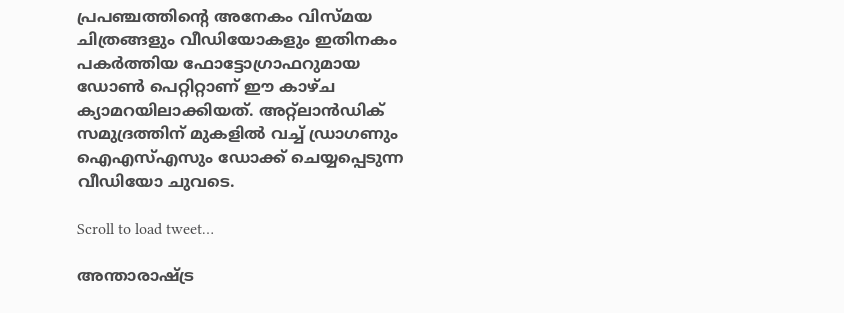പ്രപഞ്ചത്തിന്‍റെ അനേകം വിസ്മയ ചിത്രങ്ങളും വീഡിയോകളും ഇതിനകം പകര്‍ത്തിയ ഫോട്ടോഗ്രാഫറുമായ ഡോണ്‍ പെറ്റിറ്റാണ് ഈ കാഴ്ച ക്യാമറയിലാക്കിയത്. അറ്റ്‌ലാന്‍ഡിക് സമുദ്രത്തിന് മുകളില്‍ വച്ച് ഡ്രാഗണും ഐഎസ്എസും ഡോക്ക് ചെയ്യപ്പെടുന്ന വീഡിയോ ചുവടെ.

Scroll to load tweet…

അന്താരാഷ്ട്ര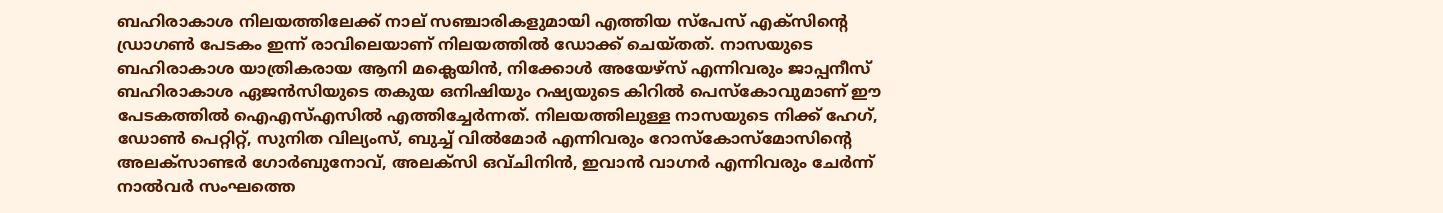ബഹിരാകാശ നിലയത്തിലേക്ക് നാല് സ‌ഞ്ചാരികളുമായി എത്തിയ സ്പേസ് എക്സിന്‍റെ ഡ്രാഗണ്‍ പേടകം ഇന്ന് രാവിലെയാണ് നിലയത്തില്‍ ഡോക്ക് ചെയ്തത്. നാസയുടെ ബഹിരാകാശ യാത്രികരായ ആനി മക്ലെയിൻ, നിക്കോൾ അയേഴ്സ് എന്നിവരും ജാപ്പനീസ് ബഹിരാകാശ ഏജൻസിയുടെ തകുയ ഒനിഷിയും റഷ്യയുടെ കിറിൽ പെസ്‌കോവുമാണ് ഈ പേടകത്തില്‍ ഐഎസ്എസില്‍ എത്തിച്ചേര്‍ന്നത്. നിലയത്തിലുള്ള നാസയുടെ നിക്ക് ഹേഗ്, ഡോണ്‍ പെറ്റിറ്റ്, സുനിത വില്യംസ്, ബുച്ച് വില്‍മോര്‍ എന്നിവരും റോസ്‌കോസ്‌മോസിന്‍റെ അലക്സാണ്ടര്‍ ഗോര്‍ബുനോവ്, അലക്സി ഒവ്‌ചിനിന്‍, ഇവാന്‍ വാഗ്നര്‍ എന്നിവരും ചേര്‍ന്ന് നാല്‍വര്‍ സംഘത്തെ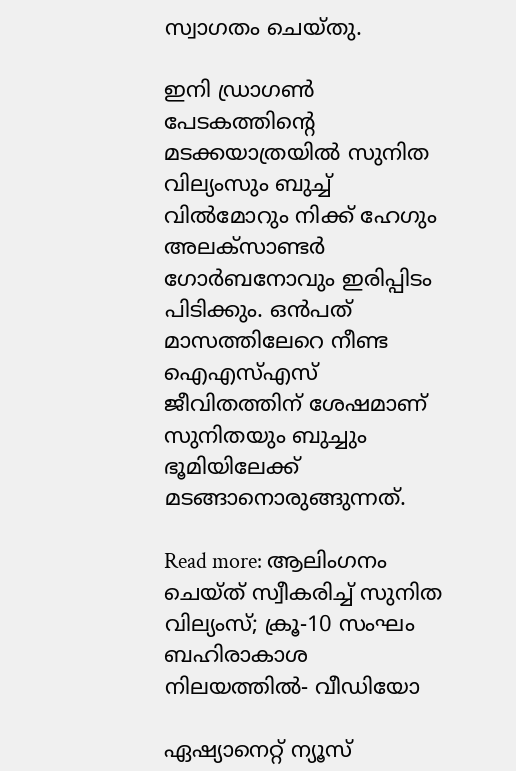സ്വാഗതം ചെയ്തു.

ഇനി ഡ്രാഗണ്‍ പേടകത്തിന്‍റെ മടക്കയാത്രയില്‍ സുനിത വില്യംസും ബുച്ച് വില്‍മോറും നിക്ക് ഹേഗും അലക്സാണ്ടര്‍ ഗോര്‍ബനോവും ഇരിപ്പിടം പിടിക്കും. ഒന്‍പത് മാസത്തിലേറെ നീണ്ട ഐഎസ്എസ് ജീവിതത്തിന് ശേഷമാണ് സുനിതയും ബുച്ചും ഭൂമിയിലേക്ക് മടങ്ങാനൊരുങ്ങുന്നത്.

Read more: ആലിംഗനം ചെയ്ത് സ്വീകരിച്ച് സുനിത വില്യംസ്; ക്രൂ-10 സംഘം ബഹിരാകാശ നിലയത്തില്‍- വീഡിയോ

ഏഷ്യാനെറ്റ് ന്യൂസ്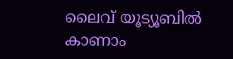ലൈവ് യൂട്യൂബിൽ കാണാം